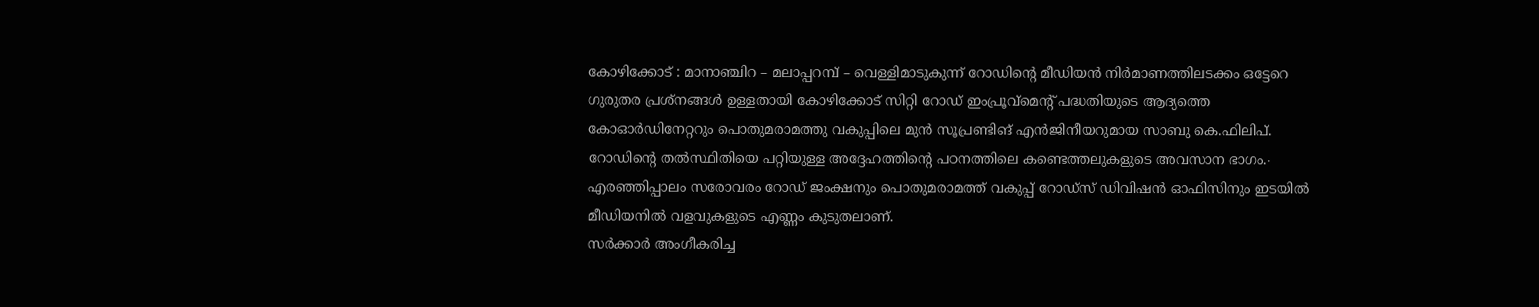കോഴിക്കോട് : മാനാഞ്ചിറ – മലാപ്പറമ്പ് – വെള്ളിമാടുകുന്ന് റോഡിന്റെ മീഡിയൻ നിർമാണത്തിലടക്കം ഒട്ടേറെ ഗുരുതര പ്രശ്നങ്ങൾ ഉള്ളതായി കോഴിക്കോട് സിറ്റി റോഡ് ഇംപ്രൂവ്മെന്റ് പദ്ധതിയുടെ ആദ്യത്തെ കോഓർഡിനേറ്ററും പൊതുമരാമത്തു വകുപ്പിലെ മുൻ സൂപ്രണ്ടിങ് എൻജിനീയറുമായ സാബു കെ.ഫിലിപ്. റോഡിന്റെ തൽസ്ഥിതിയെ പറ്റിയുള്ള അദ്ദേഹത്തിന്റെ പഠനത്തിലെ കണ്ടെത്തലുകളുടെ അവസാന ഭാഗം.∙ എരഞ്ഞിപ്പാലം സരോവരം റോഡ് ജംക്ഷനും പൊതുമരാമത്ത് വകുപ്പ് റോഡ്സ് ഡിവിഷൻ ഓഫിസിനും ഇടയിൽ മീഡിയനിൽ വളവുകളുടെ എണ്ണം കുടുതലാണ്.
സർക്കാർ അംഗീകരിച്ച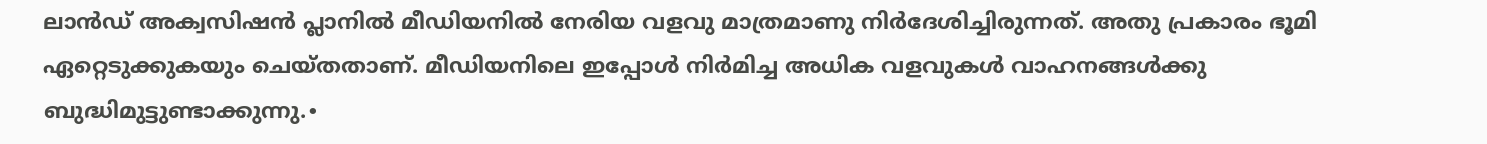ലാൻഡ് അക്വസിഷൻ പ്ലാനിൽ മീഡിയനിൽ നേരിയ വളവു മാത്രമാണു നിർദേശിച്ചിരുന്നത്. അതു പ്രകാരം ഭൂമി ഏറ്റെടുക്കുകയും ചെയ്തതാണ്. മീഡിയനിലെ ഇപ്പോൾ നിർമിച്ച അധിക വളവുകൾ വാഹനങ്ങൾക്കു ബുദ്ധിമുട്ടുണ്ടാക്കുന്നു.∙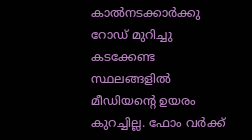കാൽനടക്കാർക്കു റോഡ് മുറിച്ചു കടക്കേണ്ട സ്ഥലങ്ങളിൽ മീഡിയന്റെ ഉയരം കുറച്ചില്ല. ഫോം വർക്ക്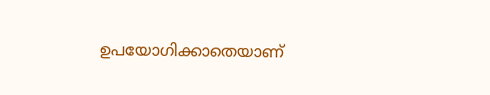ഉപയോഗിക്കാതെയാണ്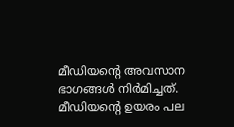മീഡിയന്റെ അവസാന ഭാഗങ്ങൾ നിർമിച്ചത്. മീഡിയന്റെ ഉയരം പല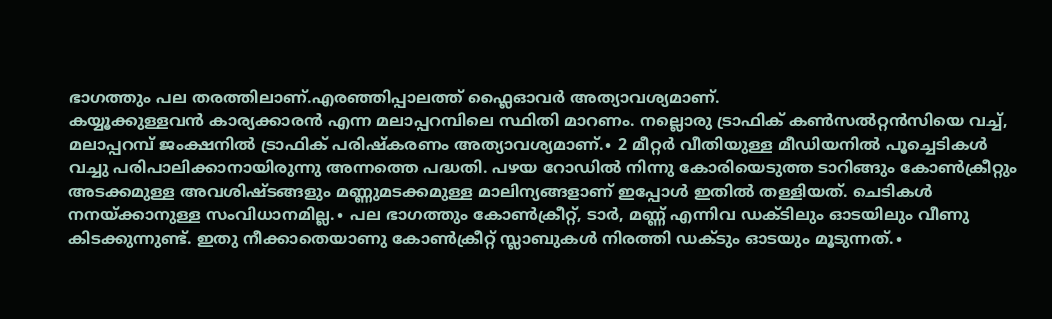ഭാഗത്തും പല തരത്തിലാണ്.എരഞ്ഞിപ്പാലത്ത് ഫ്ലൈഓവർ അത്യാവശ്യമാണ്.
കയ്യൂക്കുള്ളവൻ കാര്യക്കാരൻ എന്ന മലാപ്പറമ്പിലെ സ്ഥിതി മാറണം. നല്ലൊരു ട്രാഫിക് കൺസൽറ്റൻസിയെ വച്ച്, മലാപ്പറമ്പ് ജംക്ഷനിൽ ട്രാഫിക് പരിഷ്കരണം അത്യാവശ്യമാണ്.∙ 2 മീറ്റർ വീതിയുള്ള മീഡിയനിൽ പൂച്ചെടികൾ വച്ചു പരിപാലിക്കാനായിരുന്നു അന്നത്തെ പദ്ധതി. പഴയ റോഡിൽ നിന്നു കോരിയെടുത്ത ടാറിങ്ങും കോൺക്രീറ്റും അടക്കമുള്ള അവശിഷ്ടങ്ങളും മണ്ണുമടക്കമുള്ള മാലിന്യങ്ങളാണ് ഇപ്പോൾ ഇതിൽ തള്ളിയത്. ചെടികൾ നനയ്ക്കാനുള്ള സംവിധാനമില്ല.∙ പല ഭാഗത്തും കോൺക്രീറ്റ്, ടാർ, മണ്ണ് എന്നിവ ഡക്ടിലും ഓടയിലും വീണു കിടക്കുന്നുണ്ട്. ഇതു നീക്കാതെയാണു കോൺക്രീറ്റ് സ്ലാബുകൾ നിരത്തി ഡക്ടും ഓടയും മൂടുന്നത്.∙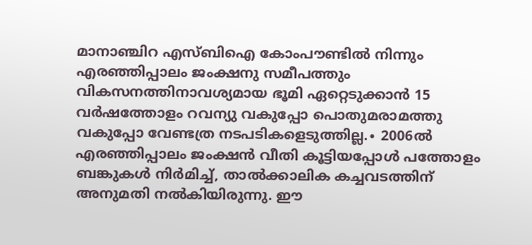മാനാഞ്ചിറ എസ്ബിഐ കോംപൗണ്ടിൽ നിന്നും എരഞ്ഞിപ്പാലം ജംക്ഷനു സമീപത്തും വികസനത്തിനാവശ്യമായ ഭൂമി ഏറ്റെടുക്കാൻ 15 വർഷത്തോളം റവന്യു വകുപ്പോ പൊതുമരാമത്തു വകുപ്പോ വേണ്ടത്ര നടപടികളെടുത്തില്ല.∙ 2006ൽ എരഞ്ഞിപ്പാലം ജംക്ഷൻ വീതി കൂട്ടിയപ്പോൾ പത്തോളം ബങ്കുകൾ നിർമിച്ച്, താൽക്കാലിക കച്ചവടത്തിന് അനുമതി നൽകിയിരുന്നു. ഈ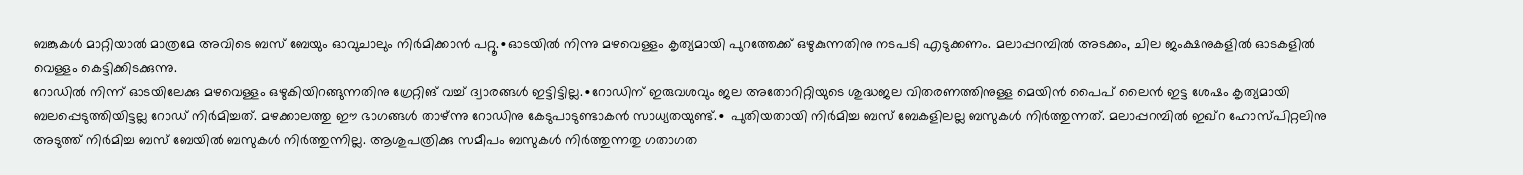ബങ്കുകൾ മാറ്റിയാൽ മാത്രമേ അവിടെ ബസ് ബേയും ഓവുചാലും നിർമിക്കാൻ പറ്റൂ.∙ഓടയിൽ നിന്നു മഴവെള്ളം കൃത്യമായി പുറത്തേക്ക് ഒഴുകുന്നതിനു നടപടി എടുക്കണം. മലാപ്പറമ്പിൽ അടക്കം, ചില ജംക്ഷനുകളിൽ ഓടകളിൽ വെള്ളം കെട്ടിക്കിടക്കുന്നു.
റോഡിൽ നിന്ന് ഓടയിലേക്കു മഴവെള്ളം ഒഴുകിയിറങ്ങുന്നതിനു ഗ്രേറ്റിങ് വച്ച് ദ്വാരങ്ങൾ ഇട്ടിട്ടില്ല.∙റോഡിന് ഇരുവശവും ജല അതോറിറ്റിയുടെ ശുദ്ധജല വിതരണത്തിനുള്ള മെയിൻ പൈപ് ലൈൻ ഇട്ട ശേഷം കൃത്യമായി ബലപ്പെടുത്തിയിട്ടല്ല റോഡ് നിർമിച്ചത്. മഴക്കാലത്തു ഈ ഭാഗങ്ങൾ താഴ്ന്നു റോഡിനു കേടുപാടുണ്ടാകൻ സാധ്യതയുണ്ട്.∙ പുതിയതായി നിർമിച്ച ബസ് ബേകളിലല്ല ബസുകൾ നിർത്തുന്നത്. മലാപ്പറമ്പിൽ ഇഖ്റ ഹോസ്പിറ്റലിനു അടുത്ത് നിർമിച്ച ബസ് ബേയിൽ ബസുകൾ നിർത്തുന്നില്ല. ആശുപത്രിക്കു സമീപം ബസുകൾ നിർത്തുന്നതു ഗതാഗത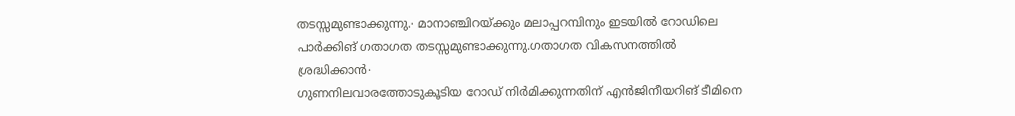തടസ്സമുണ്ടാക്കുന്നു.∙ മാനാഞ്ചിറയ്ക്കും മലാപ്പറമ്പിനും ഇടയിൽ റോഡിലെ പാർക്കിങ് ഗതാഗത തടസ്സമുണ്ടാക്കുന്നു.ഗതാഗത വികസനത്തിൽ ശ്രദ്ധിക്കാൻ∙
ഗുണനിലവാരത്തോടുകൂടിയ റോഡ് നിർമിക്കുന്നതിന് എൻജിനീയറിങ് ടീമിനെ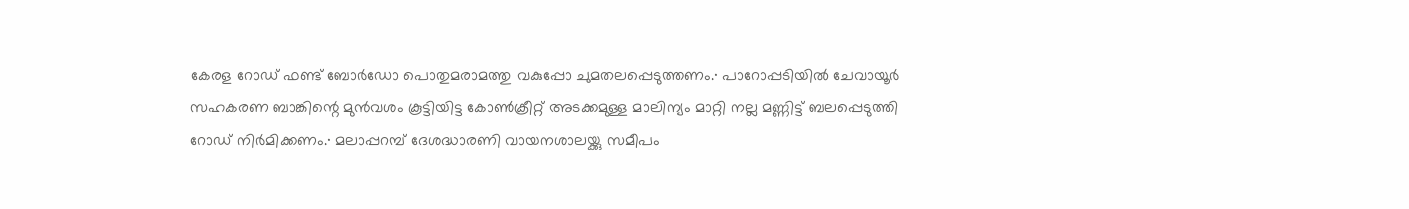കേരള റോഡ് ഫണ്ട് ബോർഡോ പൊതുമരാമത്തു വകുപ്പോ ചുമതലപ്പെടുത്തണം.∙ പാറോപ്പടിയിൽ ചേവായൂർ സഹകരണ ബാങ്കിന്റെ മുൻവശം കൂട്ടിയിട്ട കോൺക്രീറ്റ് അടക്കമുള്ള മാലിന്യം മാറ്റി നല്ല മണ്ണിട്ട് ബലപ്പെടുത്തി റോഡ് നിർമിക്കണം.∙ മലാപ്പറമ്പ് ദേശദ്ധാരണി വായനശാലയ്ക്കു സമീപം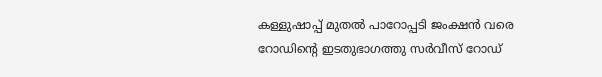കള്ളുഷാപ്പ് മുതൽ പാറോപ്പടി ജംക്ഷൻ വരെ റോഡിന്റെ ഇടതുഭാഗത്തു സർവീസ് റോഡ്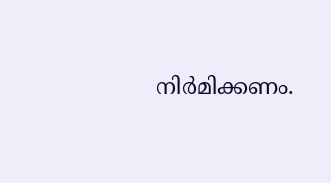നിർമിക്കണം.